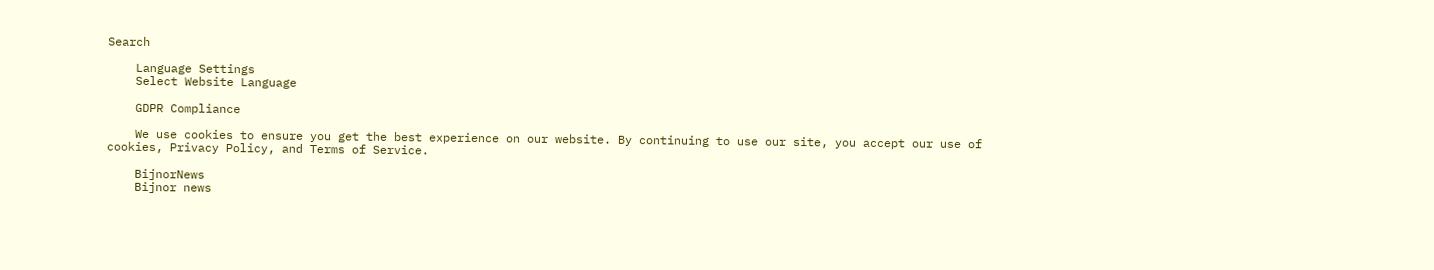Search

    Language Settings
    Select Website Language

    GDPR Compliance

    We use cookies to ensure you get the best experience on our website. By continuing to use our site, you accept our use of cookies, Privacy Policy, and Terms of Service.

    BijnorNews
    Bijnor news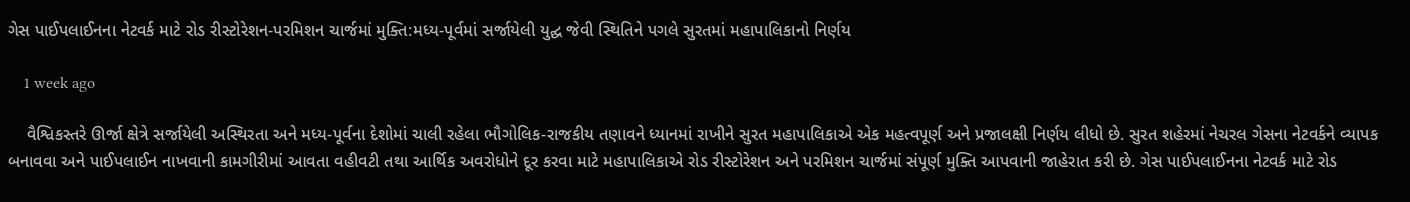ગેસ પાઈપલાઈનના નેટવર્ક માટે રોડ રીસ્ટોરેશન-પરમિશન ચાર્જમાં મુક્તિ:મધ્ય-પૂર્વમાં સર્જાયેલી યુદ્ઘ જેવી સ્થિતિને પગલે સુરતમાં મહાપાલિકાનો નિર્ણય

    1 week ago

    વૈશ્વિકસ્તરે ઊર્જા ક્ષેત્રે સર્જાયેલી અસ્થિરતા અને મધ્ય-પૂર્વના દેશોમાં ચાલી રહેલા ભૌગોલિક-રાજકીય તણાવને ધ્યાનમાં રાખીને સુરત મહાપાલિકાએ એક મહત્વપૂર્ણ અને પ્રજાલક્ષી નિર્ણય લીધો છે. સુરત શહેરમાં નેચરલ ગેસના નેટવર્કને વ્યાપક બનાવવા અને પાઈપલાઈન નાખવાની કામગીરીમાં આવતા વહીવટી તથા આર્થિક અવરોધોને દૂર કરવા માટે મહાપાલિકાએ રોડ રીસ્ટોરેશન અને પરમિશન ચાર્જમાં સંપૂર્ણ મુક્તિ આપવાની જાહેરાત કરી છે. ગેસ પાઈપલાઈનના નેટવર્ક માટે રોડ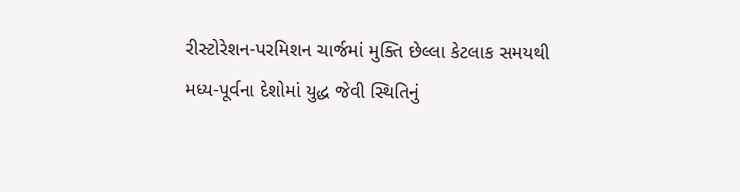રીસ્ટોરેશન-પરમિશન ચાર્જમાં મુક્તિ છેલ્લા કેટલાક સમયથી મધ્ય-પૂર્વના દેશોમાં યુદ્ધ જેવી સ્થિતિનું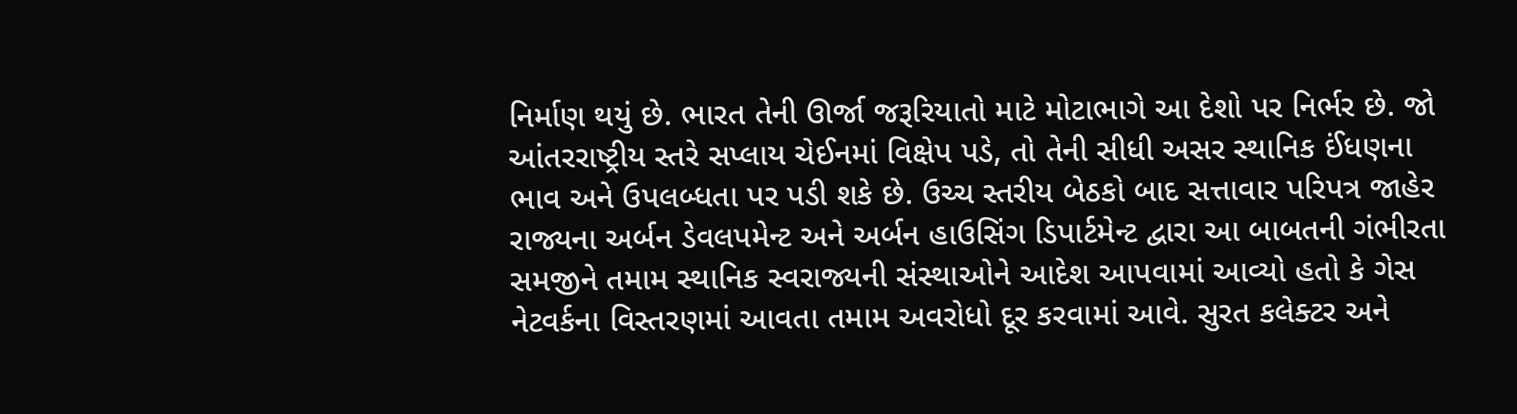નિર્માણ થયું છે. ભારત તેની ઊર્જા જરૂરિયાતો માટે મોટાભાગે આ દેશો પર નિર્ભર છે. જો આંતરરાષ્ટ્રીય સ્તરે સપ્લાય ચેઈનમાં વિક્ષેપ પડે, તો તેની સીધી અસર સ્થાનિક ઈંધણના ભાવ અને ઉપલબ્ધતા પર પડી શકે છે. ઉચ્ચ સ્તરીય બેઠકો બાદ સત્તાવાર પરિપત્ર જાહેર રાજ્યના અર્બન ડેવલપમેન્ટ અને અર્બન હાઉસિંગ ડિપાર્ટમેન્ટ દ્વારા આ બાબતની ગંભીરતા સમજીને તમામ સ્થાનિક સ્વરાજ્યની સંસ્થાઓને આદેશ આપવામાં આવ્યો હતો કે ગેસ નેટવર્કના વિસ્તરણમાં આવતા તમામ અવરોધો દૂર કરવામાં આવે. સુરત કલેક્ટર અને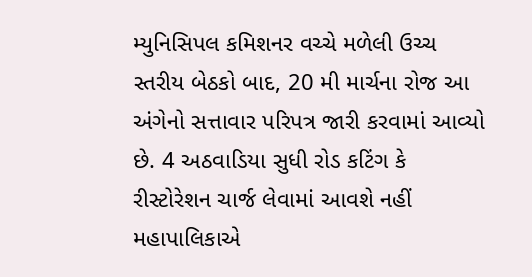મ્યુનિસિપલ કમિશનર વચ્ચે મળેલી ઉચ્ચ સ્તરીય બેઠકો બાદ, 20 મી માર્ચના રોજ આ અંગેનો સત્તાવાર પરિપત્ર જારી કરવામાં આવ્યો છે. 4 અઠવાડિયા સુધી રોડ કટિંગ કે રીસ્ટોરેશન ચાર્જ લેવામાં આવશે નહીં મહાપાલિકાએ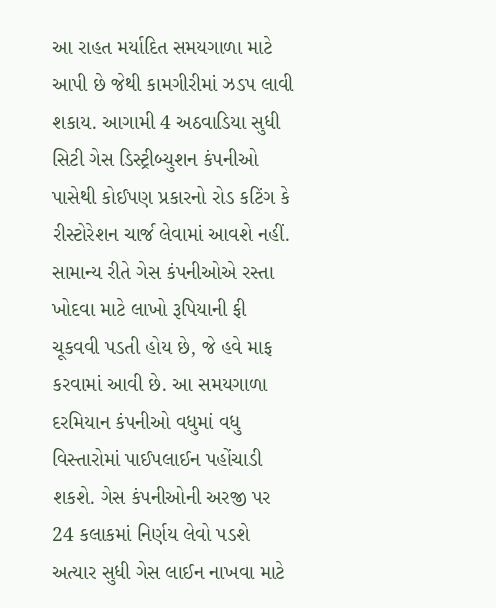આ રાહત મર્યાદિત સમયગાળા માટે આપી છે જેથી કામગીરીમાં ઝડપ લાવી શકાય. આગામી 4 અઠવાડિયા સુધી સિટી ગેસ ડિસ્ટ્રીબ્યુશન કંપનીઓ પાસેથી કોઈપણ પ્રકારનો રોડ કટિંગ કે રીસ્ટોરેશન ચાર્જ લેવામાં આવશે નહીં. સામાન્ય રીતે ગેસ કંપનીઓએ રસ્તા ખોદવા માટે લાખો રૂપિયાની ફી ચૂકવવી પડતી હોય છે, જે હવે માફ કરવામાં આવી છે. આ સમયગાળા દરમિયાન કંપનીઓ વધુમાં વધુ વિસ્તારોમાં પાઈપલાઈન પહોંચાડી શકશે. ગેસ કંપનીઓની અરજી પર 24 કલાકમાં નિર્ણય લેવો પડશે અત્યાર સુધી ગેસ લાઈન નાખવા માટે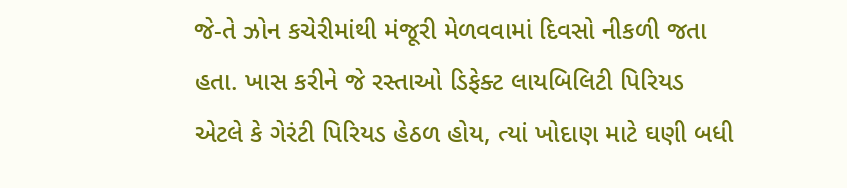જે-તે ઝોન કચેરીમાંથી મંજૂરી મેળવવામાં દિવસો નીકળી જતા હતા. ખાસ કરીને જે રસ્તાઓ ડિફેક્ટ લાયબિલિટી પિરિયડ એટલે કે ગેરંટી પિરિયડ હેઠળ હોય, ત્યાં ખોદાણ માટે ઘણી બધી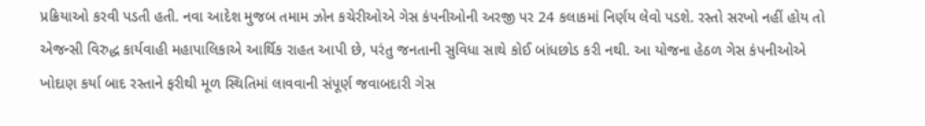પ્રક્રિયાઓ કરવી પડતી હતી. નવા આદેશ મુજબ તમામ ઝોન કચેરીઓએ ગેસ કંપનીઓની અરજી પર 24 કલાકમાં નિર્ણય લેવો પડશે. રસ્તો સરખો નહીં હોય તો એજન્સી વિરુદ્ધ કાર્યવાહી મહાપાલિકાએ આર્થિક રાહત આપી છે, પરંતુ જનતાની સુવિધા સાથે કોઈ બાંધછોડ કરી નથી. આ યોજના હેઠળ ગેસ કંપનીઓએ ખોદાણ કર્યા બાદ રસ્તાને ફરીથી મૂળ સ્થિતિમાં લાવવાની સંપૂર્ણ જવાબદારી ગેસ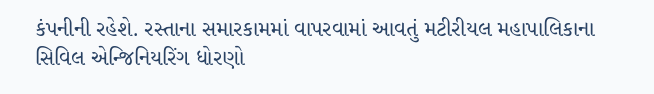કંપનીની રહેશે. રસ્તાના સમારકામમાં વાપરવામાં આવતું મટીરીયલ મહાપાલિકાના સિવિલ એન્જિનિયરિંગ ધોરણો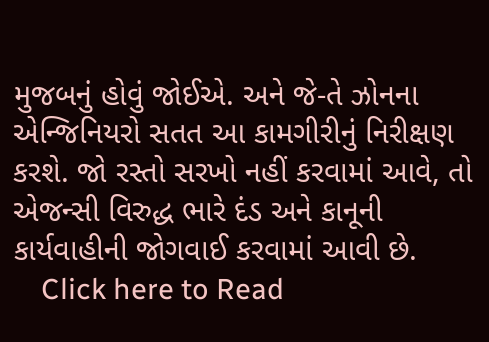મુજબનું હોવું જોઈએ. અને જે-તે ઝોનના એન્જિનિયરો સતત આ કામગીરીનું નિરીક્ષણ કરશે. જો રસ્તો સરખો નહીં કરવામાં આવે, તો એજન્સી વિરુદ્ધ ભારે દંડ અને કાનૂની કાર્યવાહીની જોગવાઈ કરવામાં આવી છે.
    Click here to Read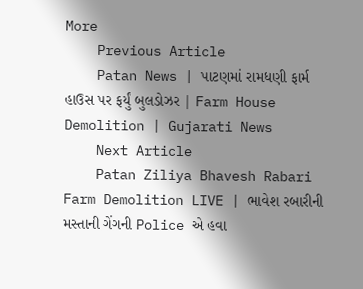More
    Previous Article
    Patan News | પાટણમાં રામધણી ફાર્મ હાઉસ પર ફર્યું બુલડોઝર | Farm House Demolition | Gujarati News
    Next Article
    Patan Ziliya Bhavesh Rabari Farm Demolition LIVE | ભાવેશ રબારીની મસ્તાની ગેંગની Police એ હવા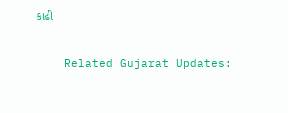કાઢી

    Related Gujarat Updates: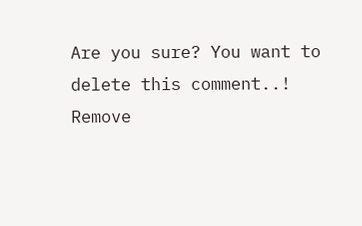Are you sure? You want to delete this comment..! Remove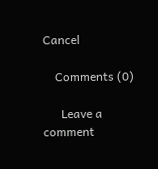Cancel

    Comments (0)

      Leave a comment